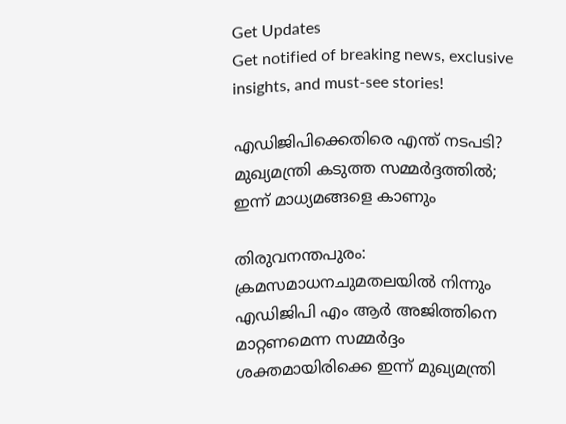Get Updates
Get notified of breaking news, exclusive insights, and must-see stories!

എഡിജിപിക്കെതിരെ എന്ത് നടപടി? മുഖ്യമന്ത്രി കടുത്ത സമ്മർദ്ദത്തിൽ; ഇന്ന് മാധ്യമങ്ങളെ കാണും

തിരുവനന്തപുരം: ക്രമസമാധനചുമതലയിൽ നിന്നും എഡിജിപി എം ആർ അജിത്തിനെ മാറ്റണമെന്ന സമ്മർദ്ദം ശക്തമായിരിക്കെ ഇന്ന് മുഖ്യമന്ത്രി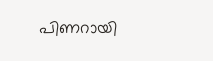പിണറായി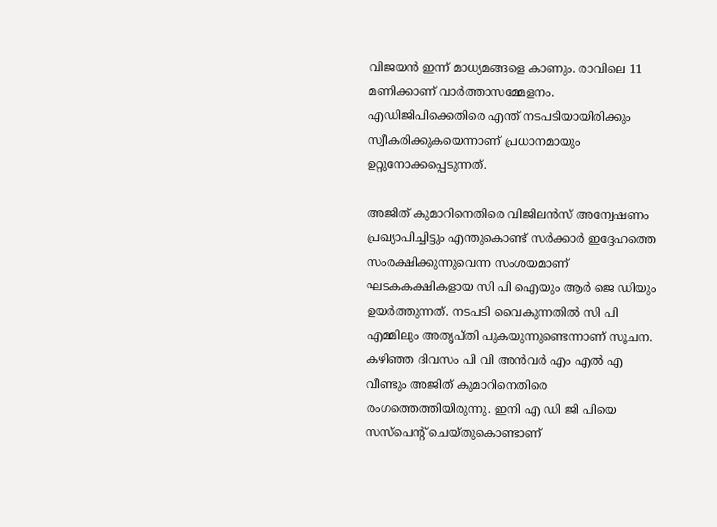വിജയൻ ഇന്ന് മാധ്യമങ്ങളെ കാണും. രാവിലെ 11 മണിക്കാണ് വാർത്താസമ്മേളനം. എഡിജിപിക്കെതിരെ എന്ത് നടപടിയായിരിക്കും സ്വീകരിക്കുകയെന്നാണ് പ്രധാനമായും ഉറ്റുനോക്കപ്പെടുന്നത്.

അജിത് കുമാറിനെതിരെ വിജിലൻസ് അന്വേഷണം പ്രഖ്യാപിച്ചിട്ടും എന്തുകൊണ്ട് സർക്കാർ ഇദ്ദേഹത്തെ സംരക്ഷിക്കുന്നുവെന്ന സംശയമാണ് ഘടകകക്ഷികളായ സി പി ഐയും ആർ ജെ ഡിയും ഉയർത്തുന്നത്. നടപടി വൈകുന്നതിൽ സി പി എമ്മിലും അതൃപ്തി പുകയുന്നുണ്ടെന്നാണ് സൂചന. കഴിഞ്ഞ ദിവസം പി വി അൻവർ എം എൽ എ വീണ്ടും അജിത് കുമാറിനെതിരെ രംഗത്തെത്തിയിരുന്നു. ഇനി എ ഡി ജി പിയെ സസ്പെന്റ് ചെയ്തുകൊണ്ടാണ്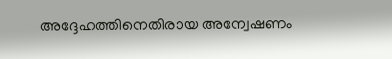അദ്ദേഹത്തിനെതിരായ അന്വേഷണം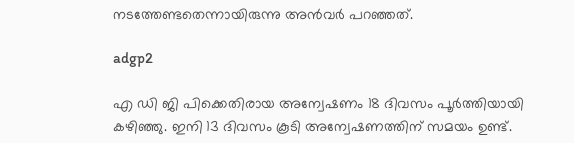നടത്തേണ്ടതെന്നായിരുന്നു അൻവർ പറഞ്ഞത്.

adgp2

എ ഡി ജി പിക്കെതിരായ അന്വേഷണം 18 ദിവസം പൂർത്തിയായി കഴിഞ്ഞു. ഇനി 13 ദിവസം കൂടി അന്വേഷണത്തിന് സമയം ഉണ്ട്.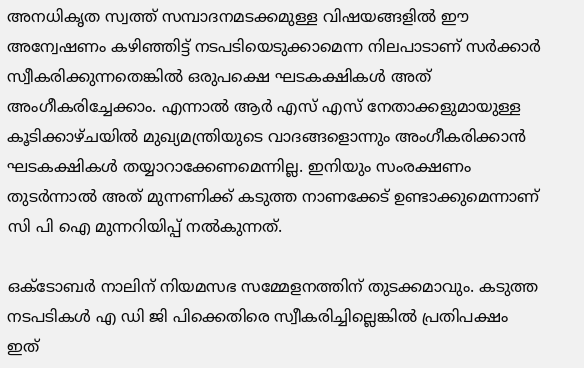അനധികൃത സ്വത്ത് സമ്പാദനമടക്കമുള്ള വിഷയങ്ങളിൽ ഈ അന്വേഷണം കഴിഞ്ഞിട്ട് നടപടിയെടുക്കാമെന്ന നിലപാടാണ് സർക്കാർ സ്വീകരിക്കുന്നതെങ്കിൽ ഒരുപക്ഷെ ഘടകക്ഷികൾ അത് അംഗീകരിച്ചേക്കാം. എന്നാൽ ആർ എസ് എസ് നേതാക്കളുമായുള്ള കൂടിക്കാഴ്ചയിൽ മുഖ്യമന്ത്രിയുടെ വാദങ്ങളൊന്നും അംഗീകരിക്കാൻ ഘടകക്ഷികൾ തയ്യാറാക്കേണമെന്നില്ല. ഇനിയും സംരക്ഷണം തുടർന്നാൽ അത് മുന്നണിക്ക് കടുത്ത നാണക്കേട് ഉണ്ടാക്കുമെന്നാണ് സി പി ഐ മുന്നറിയിപ്പ് നൽകുന്നത്.

ഒക്ടോബർ നാലിന് നിയമസഭ സമ്മേളനത്തിന് തുടക്കമാവും. കടുത്ത നടപടികൾ എ ഡി ജി പിക്കെതിരെ സ്വീകരിച്ചില്ലെങ്കിൽ പ്രതിപക്ഷം ഇത്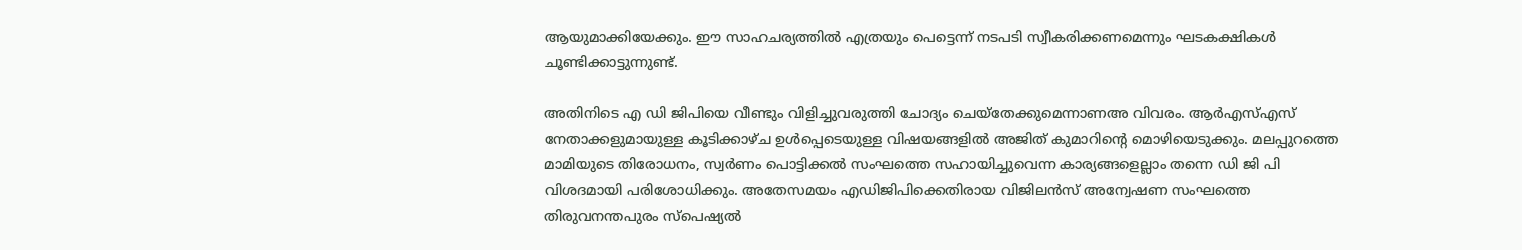ആയുമാക്കിയേക്കും. ഈ സാഹചര്യത്തിൽ എത്രയും പെട്ടെന്ന് നടപടി സ്വീകരിക്കണമെന്നും ഘടകക്ഷികൾ ചൂണ്ടിക്കാട്ടുന്നുണ്ട്.

അതിനിടെ എ ഡി ജിപിയെ വീണ്ടും വിളിച്ചുവരുത്തി ചോദ്യം ചെയ്തേക്കുമെന്നാണഅ വിവരം. ആർഎസ്എസ് നേതാക്കളുമായുള്ള കൂടിക്കാഴ്ച ഉൾപ്പെടെയുള്ള വിഷയങ്ങളിൽ അജിത് കുമാറിന്റെ മൊഴിയെടുക്കും. മലപ്പുറത്തെ മാമിയുടെ തിരോധനം, സ്വർണം പൊട്ടിക്കൽ സംഘത്തെ സഹായിച്ചുവെന്ന കാര്യങ്ങളെല്ലാം തന്നെ ഡി ജി പി വിശദമായി പരിശോധിക്കും. അതേസമയം എഡിജിപിക്കെതിരായ വിജിലൻസ് അന്വേഷണ സംഘത്തെ തിരുവനന്തപുരം സ്പെഷ്യൽ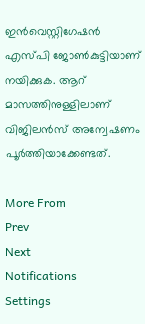ഇൻവെസ്റ്റിഗേഷൻ എസ്പി ജോൺകുട്ടിയാണ് നയിക്കുക. ആറ് മാസത്തിനുള്ളിലാണ് വിജിലൻസ് അന്വേഷണം പൂർത്തിയാക്കേണ്ടത്.

More From
Prev
Next
Notifications
Settings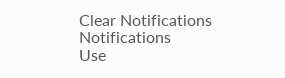Clear Notifications
Notifications
Use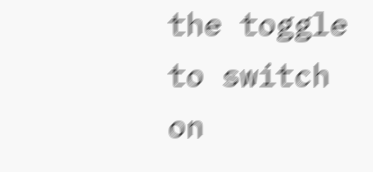the toggle to switch on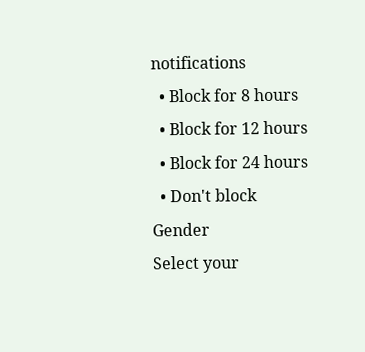notifications
  • Block for 8 hours
  • Block for 12 hours
  • Block for 24 hours
  • Don't block
Gender
Select your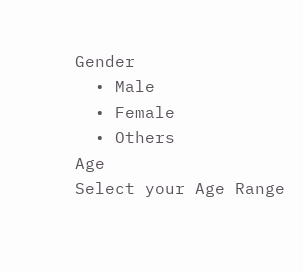Gender
  • Male
  • Female
  • Others
Age
Select your Age Range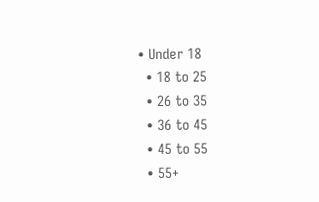• Under 18
  • 18 to 25
  • 26 to 35
  • 36 to 45
  • 45 to 55
  • 55+